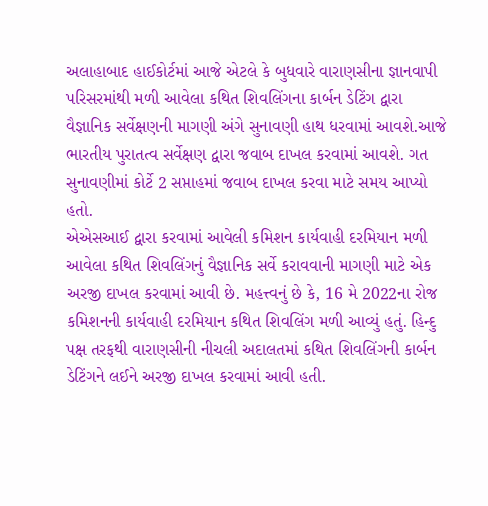અલાહાબાદ હાઈકોર્ટમાં આજે એટલે કે બુધવારે વારાણસીના જ્ઞાનવાપી પરિસરમાંથી મળી આવેલા કથિત શિવલિંગના કાર્બન ડેટિંગ દ્વારા વૈજ્ઞાનિક સર્વેક્ષણની માગણી અંગે સુનાવણી હાથ ધરવામાં આવશે.આજે ભારતીય પુરાતત્વ સર્વેક્ષણ દ્વારા જવાબ દાખલ કરવામાં આવશે. ગત સુનાવણીમાં કોર્ટે 2 સપ્તાહમાં જવાબ દાખલ કરવા માટે સમય આપ્યો હતો.
એએસઆઈ દ્વારા કરવામાં આવેલી કમિશન કાર્યવાહી દરમિયાન મળી આવેલા કથિત શિવલિંગનું વૈજ્ઞાનિક સર્વે કરાવવાની માગણી માટે એક અરજી દાખલ કરવામાં આવી છે. મહત્ત્વનું છે કે, 16 મે 2022ના રોજ કમિશનની કાર્યવાહી દરમિયાન કથિત શિવલિંગ મળી આવ્યું હતું. હિન્દુ પક્ષ તરફથી વારાણસીની નીચલી અદાલતમાં કથિત શિવલિંગની કાર્બન ડેટિંગને લઈને અરજી દાખલ કરવામાં આવી હતી.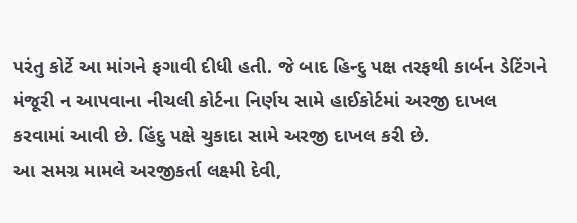પરંતુ કોર્ટે આ માંગને ફગાવી દીધી હતી. જે બાદ હિન્દુ પક્ષ તરફથી કાર્બન ડેટિંગને મંજૂરી ન આપવાના નીચલી કોર્ટના નિર્ણય સામે હાઈકોર્ટમાં અરજી દાખલ કરવામાં આવી છે. હિંદુ પક્ષે ચુકાદા સામે અરજી દાખલ કરી છે.
આ સમગ્ર મામલે અરજીકર્તા લક્ષ્મી દેવી,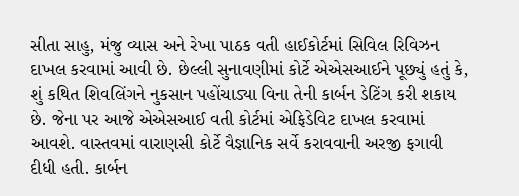સીતા સાહુ, મંજુ વ્યાસ અને રેખા પાઠક વતી હાઈકોર્ટમાં સિવિલ રિવિઝન દાખલ કરવામાં આવી છે. છેલ્લી સુનાવણીમાં કોર્ટે એએસઆઈને પૂછ્યું હતું કે, શું કથિત શિવલિંગને નુકસાન પહોંચાડ્યા વિના તેની કાર્બન ડેટિંગ કરી શકાય છે. જેના પર આજે એએસઆઈ વતી કોર્ટમાં એફિડેવિટ દાખલ કરવામાં આવશે. વાસ્તવમાં વારાણસી કોર્ટે વૈજ્ઞાનિક સર્વે કરાવવાની અરજી ફગાવી દીધી હતી. કાર્બન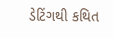ડેટિંગથી કથિત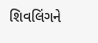શિવલિંગને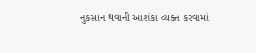નુકસાન થવાની આશંકા વ્યક્ત કરવામાં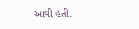આવી હતી.